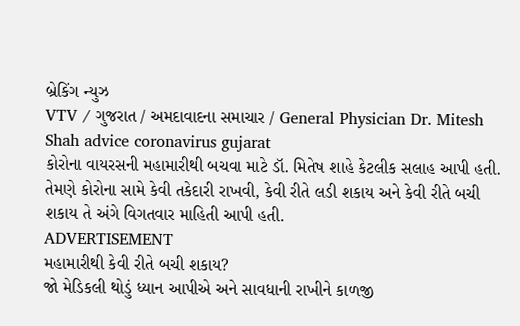બ્રેકિંગ ન્યુઝ
VTV / ગુજરાત / અમદાવાદના સમાચાર / General Physician Dr. Mitesh Shah advice coronavirus gujarat
કોરોના વાયરસની મહામારીથી બચવા માટે ડૉ. મિતેષ શાહે કેટલીક સલાહ આપી હતી. તેમણે કોરોના સામે કેવી તકેદારી રાખવી, કેવી રીતે લડી શકાય અને કેવી રીતે બચી શકાય તે અંગે વિગતવાર માહિતી આપી હતી.
ADVERTISEMENT
મહામારીથી કેવી રીતે બચી શકાય?
જો મેડિકલી થોડું ધ્યાન આપીએ અને સાવધાની રાખીને કાળજી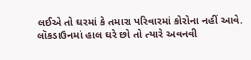લઈએ તો ઘરમાં કે તમારા પરિવારમાં કોરોના નહીં આવે. લૉકડાઉનમાં હાલ ઘરે છો તો ત્યારે અવનવી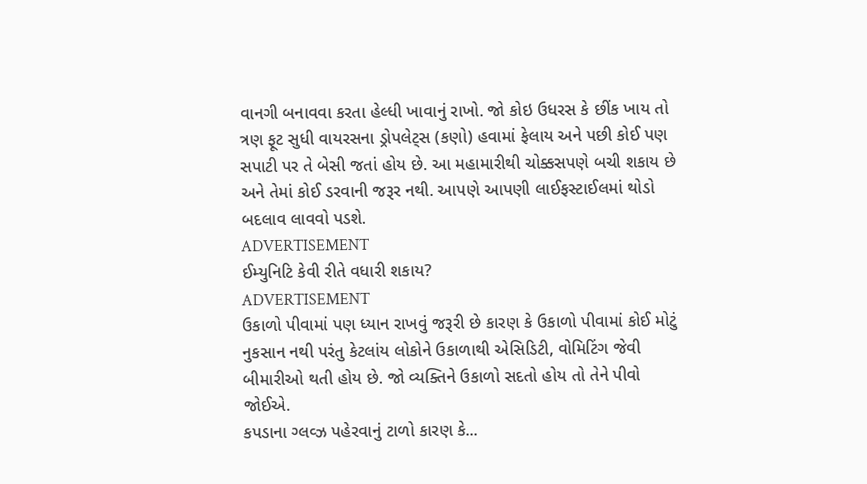વાનગી બનાવવા કરતા હેલ્ધી ખાવાનું રાખો. જો કોઇ ઉધરસ કે છીંક ખાય તો ત્રણ ફૂટ સુધી વાયરસના ડ્રોપલેટ્સ (કણો) હવામાં ફેલાય અને પછી કોઈ પણ સપાટી પર તે બેસી જતાં હોય છે. આ મહામારીથી ચોક્કસપણે બચી શકાય છે અને તેમાં કોઈ ડરવાની જરૂર નથી. આપણે આપણી લાઈફસ્ટાઈલમાં થોડો બદલાવ લાવવો પડશે.
ADVERTISEMENT
ઈમ્યુનિટિ કેવી રીતે વધારી શકાય?
ADVERTISEMENT
ઉકાળો પીવામાં પણ ધ્યાન રાખવું જરૂરી છે કારણ કે ઉકાળો પીવામાં કોઈ મોટું નુકસાન નથી પરંતુ કેટલાંય લોકોને ઉકાળાથી એસિડિટી, વોમિટિંગ જેવી બીમારીઓ થતી હોય છે. જો વ્યક્તિને ઉકાળો સદતો હોય તો તેને પીવો જોઈએ.
કપડાના ગ્લવ્ઝ પહેરવાનું ટાળો કારણ કે...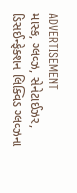ADVERTISEMENT
માસ્ક, ગ્લવ્ઝ, સેનેટાઈઝર, ડિસઈન્ફેક્શન લિક્વિડ ગ્લવ્ઝના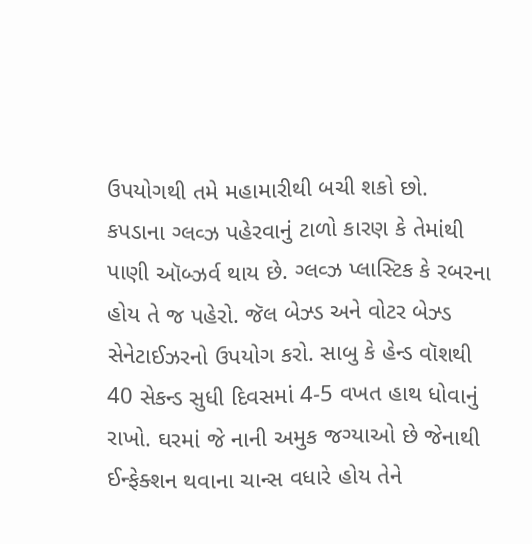ઉપયોગથી તમે મહામારીથી બચી શકો છો. કપડાના ગ્લવ્ઝ પહેરવાનું ટાળો કારણ કે તેમાંથી પાણી ઑબ્ઝર્વ થાય છે. ગ્લવ્ઝ પ્લાસ્ટિક કે રબરના હોય તે જ પહેરો. જૅલ બેઝ્ડ અને વોટર બેઝ્ડ સેનેટાઈઝરનો ઉપયોગ કરો. સાબુ કે હેન્ડ વૉશથી 40 સેકન્ડ સુધી દિવસમાં 4-5 વખત હાથ ધોવાનું રાખો. ઘરમાં જે નાની અમુક જગ્યાઓ છે જેનાથી ઈન્ફેક્શન થવાના ચાન્સ વધારે હોય તેને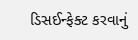ડિસઈન્ફેક્ટ કરવાનું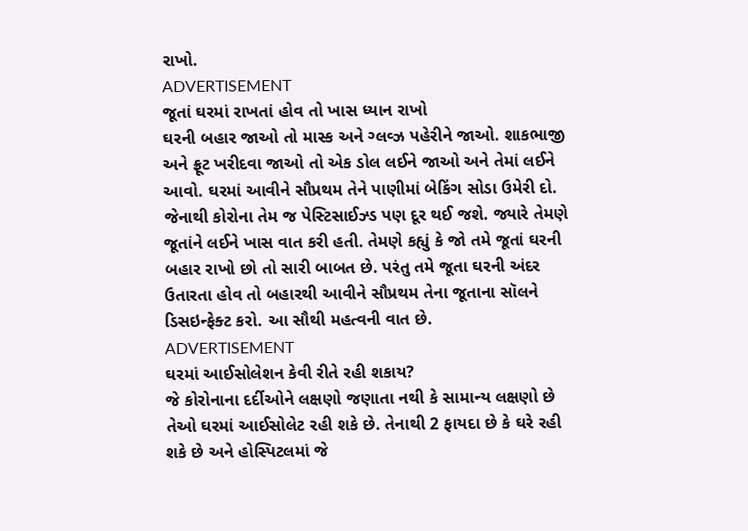રાખો.
ADVERTISEMENT
જૂતાં ઘરમાં રાખતાં હોવ તો ખાસ ધ્યાન રાખો
ઘરની બહાર જાઓ તો માસ્ક અને ગ્લવ્ઝ પહેરીને જાઓ. શાકભાજી અને ફ્રૂટ ખરીદવા જાઓ તો એક ડોલ લઈને જાઓ અને તેમાં લઈને આવો. ઘરમાં આવીને સૌપ્રથમ તેને પાણીમાં બેકિંગ સોડા ઉમેરી દો. જેનાથી કોરોના તેમ જ પેસ્ટિસાઈઝ્ડ પણ દૂર થઈ જશે. જ્યારે તેમણે જૂતાંને લઈને ખાસ વાત કરી હતી. તેમણે કહ્યું કે જો તમે જૂતાં ઘરની બહાર રાખો છો તો સારી બાબત છે. પરંતુ તમે જૂતા ઘરની અંદર ઉતારતા હોવ તો બહારથી આવીને સૌપ્રથમ તેના જૂતાના સૉલને ડિસઇન્ફેક્ટ કરો. આ સૌથી મહત્વની વાત છે.
ADVERTISEMENT
ઘરમાં આઈસોલેશન કેવી રીતે રહી શકાય?
જે કોરોનાના દર્દીઓને લક્ષણો જણાતા નથી કે સામાન્ય લક્ષણો છે તેઓ ઘરમાં આઈસોલેટ રહી શકે છે. તેનાથી 2 ફાયદા છે કે ઘરે રહી શકે છે અને હોસ્પિટલમાં જે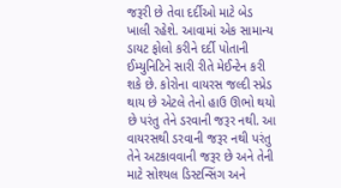જરૂરી છે તેવા દર્દીઓ માટે બેડ ખાલી રહેશે. આવામાં એક સામાન્ય ડાયટ ફોલો કરીને દર્દી પોતાની ઈમ્યુનિટિને સારી રીતે મેઈન્ટેન કરી શકે છે. કોરોના વાયરસ જલ્દી સ્પ્રેડ થાય છે એટલે તેનો હાઉ ઊભો થયો છે પરંતુ તેને ડરવાની જરૂર નથી. આ વાયરસથી ડરવાની જરૂર નથી પરંતુ તેને અટકાવવાની જરૂર છે અને તેની માટે સોશ્યલ ડિસ્ટન્સિંગ અને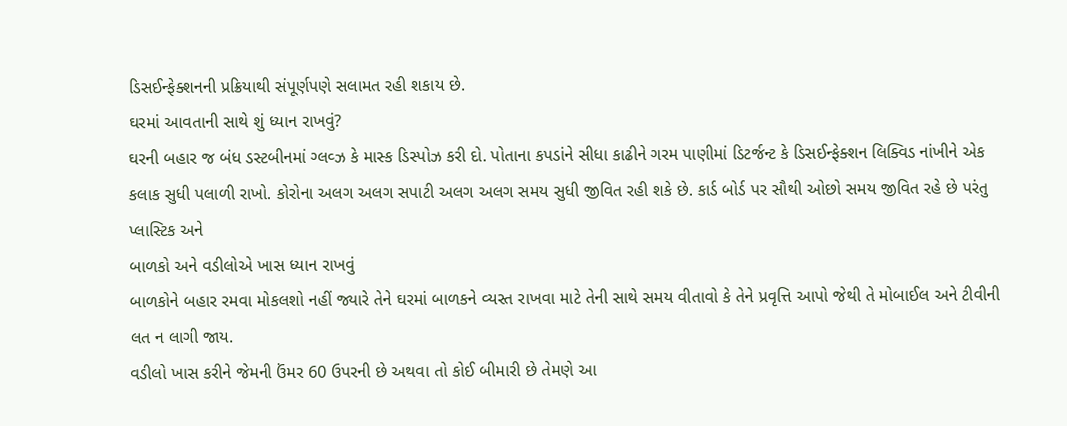ડિસઈન્ફેક્શનની પ્રક્રિયાથી સંપૂર્ણપણે સલામત રહી શકાય છે.
ઘરમાં આવતાની સાથે શું ધ્યાન રાખવું?
ઘરની બહાર જ બંધ ડસ્ટબીનમાં ગ્લવ્ઝ કે માસ્ક ડિસ્પોઝ કરી દો. પોતાના કપડાંને સીધા કાઢીને ગરમ પાણીમાં ડિટર્જન્ટ કે ડિસઈન્ફેક્શન લિક્વિડ નાંખીને એક કલાક સુધી પલાળી રાખો. કોરોના અલગ અલગ સપાટી અલગ અલગ સમય સુધી જીવિત રહી શકે છે. કાર્ડ બોર્ડ પર સૌથી ઓછો સમય જીવિત રહે છે પરંતુ પ્લાસ્ટિક અને
બાળકો અને વડીલોએ ખાસ ધ્યાન રાખવું
બાળકોને બહાર રમવા મોકલશો નહીં જ્યારે તેને ઘરમાં બાળકને વ્યસ્ત રાખવા માટે તેની સાથે સમય વીતાવો કે તેને પ્રવૃત્તિ આપો જેથી તે મોબાઈલ અને ટીવીની લત ન લાગી જાય.
વડીલો ખાસ કરીને જેમની ઉંમર 60 ઉપરની છે અથવા તો કોઈ બીમારી છે તેમણે આ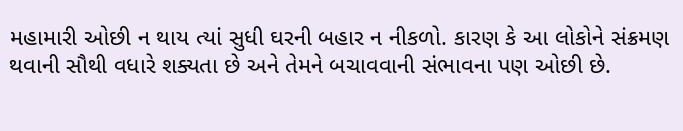મહામારી ઓછી ન થાય ત્યાં સુધી ઘરની બહાર ન નીકળો. કારણ કે આ લોકોને સંક્રમણ થવાની સૌથી વધારે શક્યતા છે અને તેમને બચાવવાની સંભાવના પણ ઓછી છે.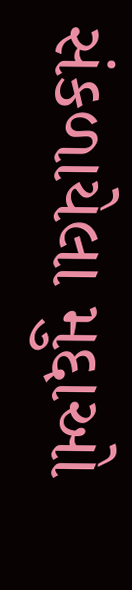સંકળાયેલા મુદ્દાઓ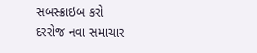સબસ્ક્રાઇબ કરો
દરરોજ નવા સમાચાર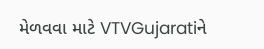મેળવવા માટે VTVGujaratiને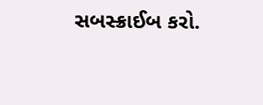સબસ્ક્રાઈબ કરો.